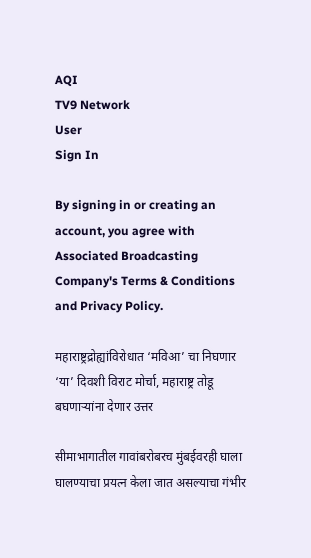AQI
TV9 Network
User
Sign In

By signing in or creating an account, you agree with Associated Broadcasting Company's Terms & Conditions and Privacy Policy.

महाराष्ट्रद्रोह्यांविरोधात ‘मविआ’ चा निघणार ‘या’ दिवशी विराट मोर्चा, महाराष्ट्र तोडू बघणाऱ्यांना देणार उत्तर

सीमाभागातील गावांबरोबरच मुंबईवरही घाला घालण्याचा प्रयत्न केला जात असल्याचा गंभीर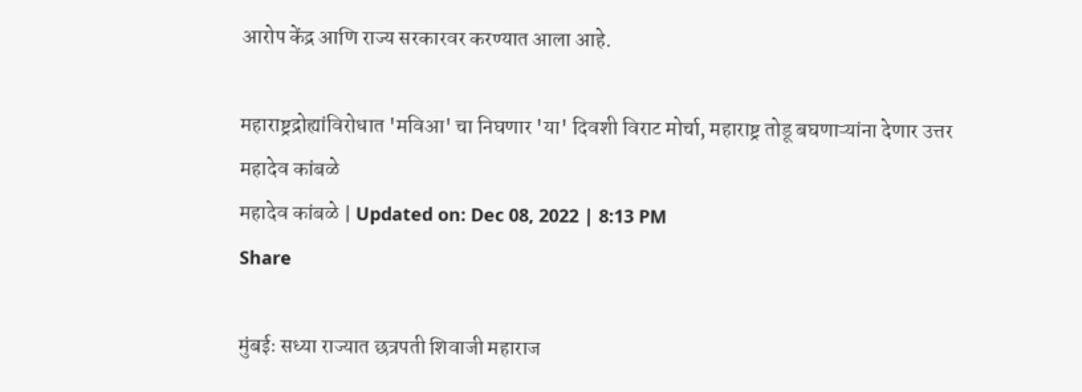आरोप केंद्र आणि राज्य सरकारवर करण्यात आला आहे.

महाराष्ट्रद्रोह्यांविरोधात 'मविआ' चा निघणार 'या' दिवशी विराट मोर्चा, महाराष्ट्र तोडू बघणाऱ्यांना देणार उत्तर
महादेव कांबळे
महादेव कांबळे | Updated on: Dec 08, 2022 | 8:13 PM
Share

मुंबईः सध्या राज्यात छत्रपती शिवाजी महाराज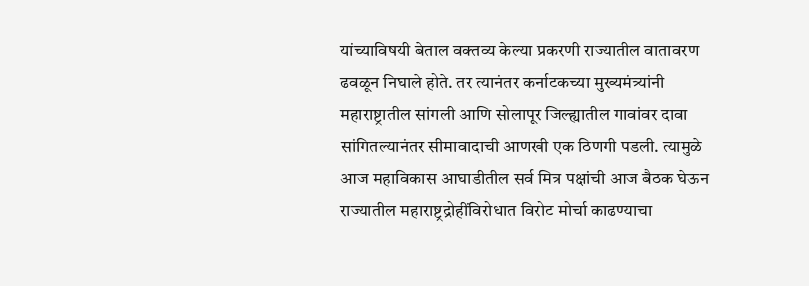यांच्याविषयी बेताल वक्तव्य केल्या प्रकरणी राज्यातील वातावरण ढवळून निघाले होते. तर त्यानंतर कर्नाटकच्या मुख्यमंत्र्यांनी महाराष्ट्रातील सांगली आणि सोलापूर जिल्ह्यातील गावांवर दावा सांगितल्यानंतर सीमावादाची आणखी एक ठिणगी पडली. त्यामुळे आज महाविकास आघाडीतील सर्व मित्र पक्षांची आज बैठक घेऊन राज्यातील महाराष्ट्रद्रोहींविरोधात विरोट मोर्चा काढण्याचा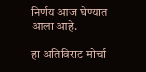निर्णय आज घेण्यात आला आहे.

हा अतिविराट मोर्चा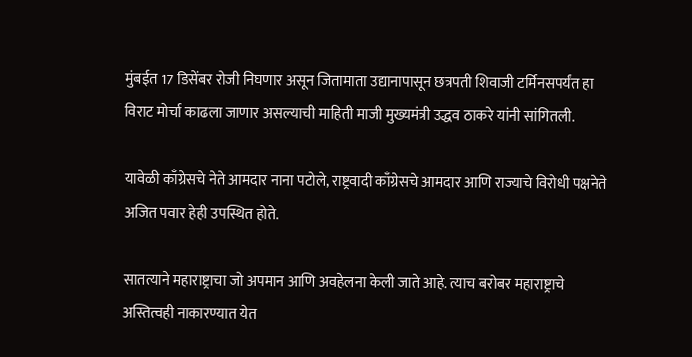मुंबईत 17 डिसेंबर रोजी निघणार असून जितामाता उद्यानापासून छत्रपती शिवाजी टर्मिनसपर्यंत हा विराट मोर्चा काढला जाणार असल्याची माहिती माजी मुख्यमंत्री उद्धव ठाकरे यांनी सांगितली.

यावेळी काँग्रेसचे नेते आमदार नाना पटोले, राष्ट्रवादी काँग्रेसचे आमदार आणि राज्याचे विरोधी पक्षनेते अजित पवार हेही उपस्थित होते.

सातत्याने महाराष्ट्राचा जो अपमान आणि अवहेलना केली जाते आहे. त्याच बरोबर महाराष्ट्राचे अस्तित्वही नाकारण्यात येत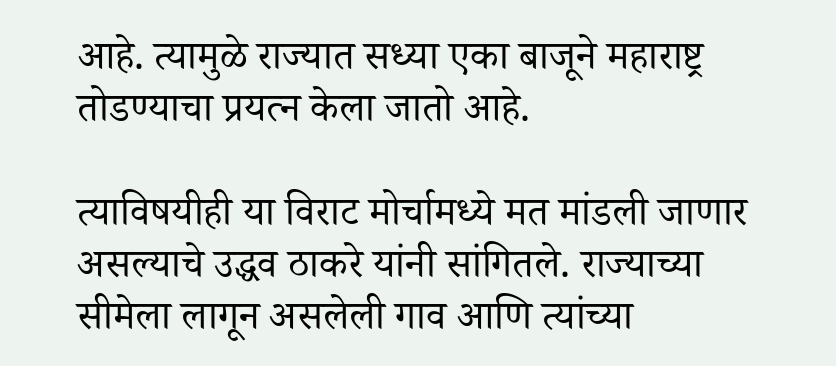आहे. त्यामुळे राज्यात सध्या एका बाजूने महाराष्ट्र तोडण्याचा प्रयत्न केला जातो आहे.

त्याविषयीही या विराट मोर्चामध्ये मत मांडली जाणार असल्याचे उद्धव ठाकरे यांनी सांगितले. राज्याच्या सीमेला लागून असलेली गाव आणि त्यांच्या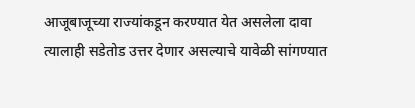आजूबाजूच्या राज्यांकडून करण्यात येत असलेला दावा त्यालाही सडेतोड उत्तर देणार असल्याचे यावेळी सांगण्यात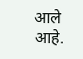आले आहे.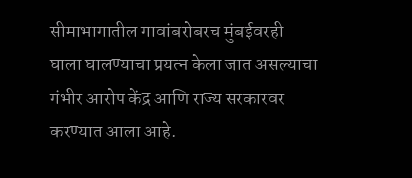सीमाभागातील गावांबरोबरच मुंबईवरही घाला घालण्याचा प्रयत्न केला जात असल्याचा गंभीर आरोप केंद्र आणि राज्य सरकारवर करण्यात आला आहे.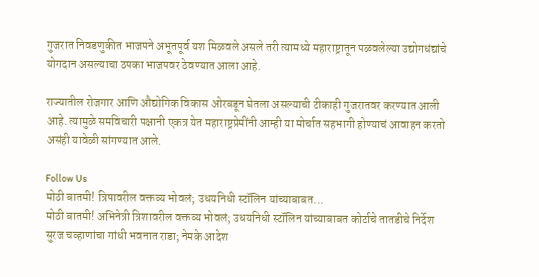गुजरात निवडणुकीत भाजपने अभूतपूर्व यश मिळवले असले तरी त्यामध्ये महाराष्ट्रातून पळवलेल्या उद्योगधंद्यांचे योगदान असल्याचा ठपका भाजपवर ठेवण्यात आला आहे.

राज्यातील रोजगार आणि औद्योगिक विकास ओरबडून घेतला असल्याची टीकाही गुजरातवर करण्यात आली आहे. त्यामुळे समविचारी पक्षानी एकत्र येत महाराष्ट्रप्रेमींनी आम्ही या मोर्चात सहभागी होण्याचं आवाहन करतो असंही यावेळी सांगण्यात आले.

Follow Us
मोठी बातमी! त्रिषावरील वक्तव्य भोवलं; उधयनिधी स्टॉलिन यांच्याबाबत...
मोठी बातमी! अभिनेत्री त्रिशावरील वक्तव्य भोवलं; उधयनिधी स्टॉलिन यांच्याबाबत कोर्टाचे तातडीचे निर्देश
सुरज चव्हाणांचा गांधी भवनात राडा; नेमके आदेश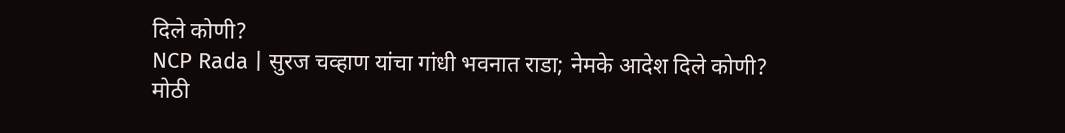दिले कोणी?
NCP Rada | सुरज चव्हाण यांचा गांधी भवनात राडा; नेमके आदेश दिले कोणी?
मोठी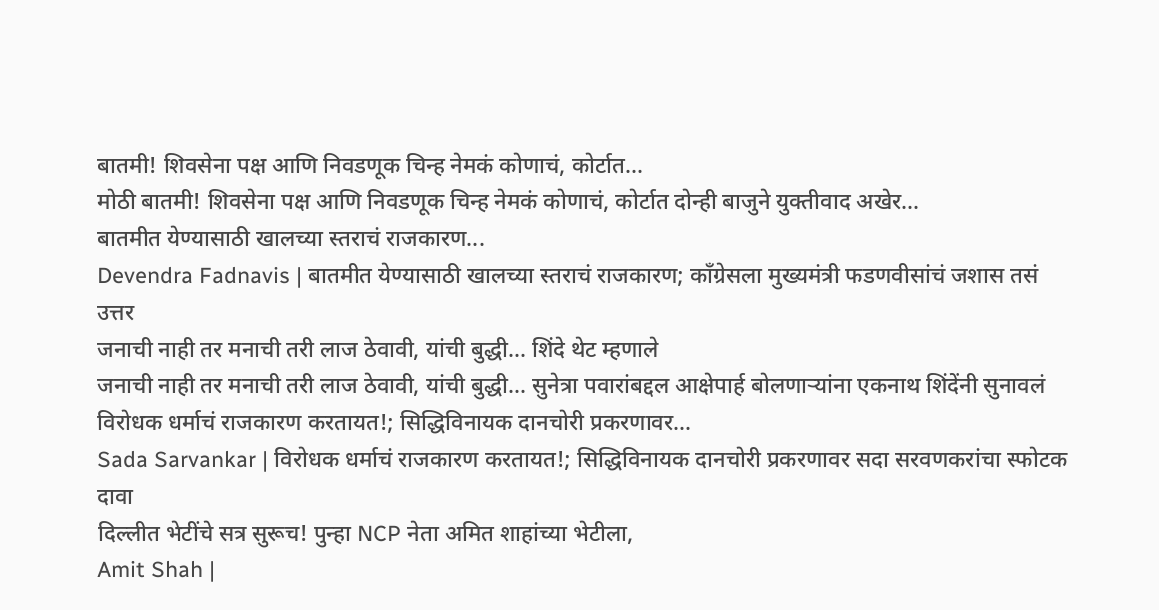बातमी! शिवसेना पक्ष आणि निवडणूक चिन्ह नेमकं कोणाचं, कोर्टात...
मोठी बातमी! शिवसेना पक्ष आणि निवडणूक चिन्ह नेमकं कोणाचं, कोर्टात दोन्ही बाजुने युक्तीवाद अखेर...
बातमीत येण्यासाठी खालच्या स्तराचं राजकारण...
Devendra Fadnavis | बातमीत येण्यासाठी खालच्या स्तराचं राजकारण; काँग्रेसला मुख्यमंत्री फडणवीसांचं जशास तसं उत्तर
जनाची नाही तर मनाची तरी लाज ठेवावी, यांची बुद्धी... शिंदे थेट म्हणाले
जनाची नाही तर मनाची तरी लाज ठेवावी, यांची बुद्धी... सुनेत्रा पवारांबद्दल आक्षेपार्ह बोलणाऱ्यांना एकनाथ शिंदेंनी सुनावलं
विरोधक धर्माचं राजकारण करतायत!; सिद्धिविनायक दानचोरी प्रकरणावर...
Sada Sarvankar | विरोधक धर्माचं राजकारण करतायत!; सिद्धिविनायक दानचोरी प्रकरणावर सदा सरवणकरांचा स्फोटक दावा
दिल्लीत भेटींचे सत्र सुरूच! पुन्हा NCP नेता अमित शाहांच्या भेटीला,
Amit Shah |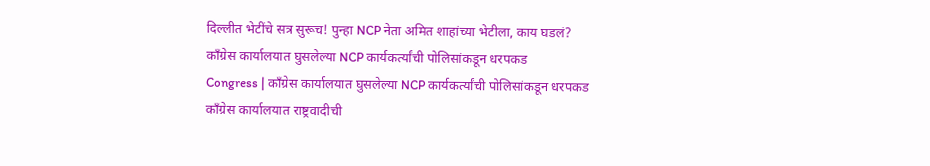दिल्लीत भेटींचे सत्र सुरूच! पुन्हा NCP नेता अमित शाहांच्या भेटीला, काय घडलं?
काँग्रेस कार्यालयात घुसलेल्या NCP कार्यकर्त्यांची पोलिसांकडून धरपकड
Congress | काँग्रेस कार्यालयात घुसलेल्या NCP कार्यकर्त्यांची पोलिसांकडून धरपकड
काँग्रेस कार्यालयात राष्ट्रवादीची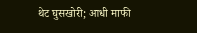थेट घुसखोरी; आधी माफी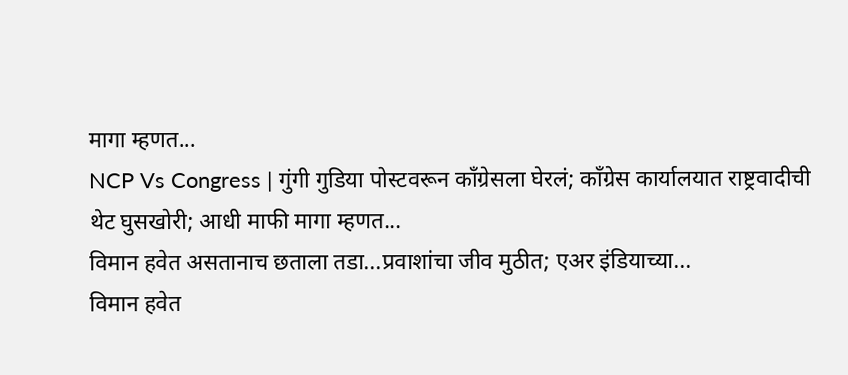मागा म्हणत...
NCP Vs Congress | गुंगी गुडिया पोस्टवरून काँग्रेसला घेरलं; काँग्रेस कार्यालयात राष्ट्रवादीची थेट घुसखोरी; आधी माफी मागा म्हणत...
विमान हवेत असतानाच छताला तडा...प्रवाशांचा जीव मुठीत; एअर इंडियाच्या...
विमान हवेत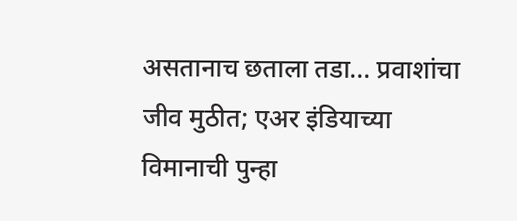असतानाच छताला तडा... प्रवाशांचा जीव मुठीत; एअर इंडियाच्या विमानाची पुन्हा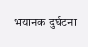भयानक दुर्घटना